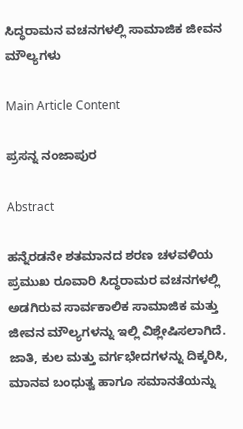ಸಿದ್ಧರಾಮನ ವಚನಗಳಲ್ಲಿ ಸಾಮಾಜಿಕ ಜೀವನ ಮೌಲ್ಯಗಳು

Main Article Content

ಪ್ರಸನ್ನ ನಂಜಾಪುರ

Abstract

ಹನ್ನೆರಡನೇ ಶತಮಾನದ ಶರಣ ಚಳವಳಿಯ ಪ್ರಮುಖ ರೂವಾರಿ ಸಿದ್ಧರಾಮರ ವಚನಗಳಲ್ಲಿ ಅಡಗಿರುವ ಸಾರ್ವಕಾಲಿಕ ಸಾಮಾಜಿಕ ಮತ್ತು ಜೀವನ ಮೌಲ್ಯಗಳನ್ನು ಇಲ್ಲಿ ವಿಶ್ಲೇಷಿಸಲಾಗಿದೆ. ಜಾತಿ, ಕುಲ ಮತ್ತು ವರ್ಗಭೇದಗಳನ್ನು ದಿಕ್ಕರಿಸಿ, ಮಾನವ ಬಂಧುತ್ವ ಹಾಗೂ ಸಮಾನತೆಯನ್ನು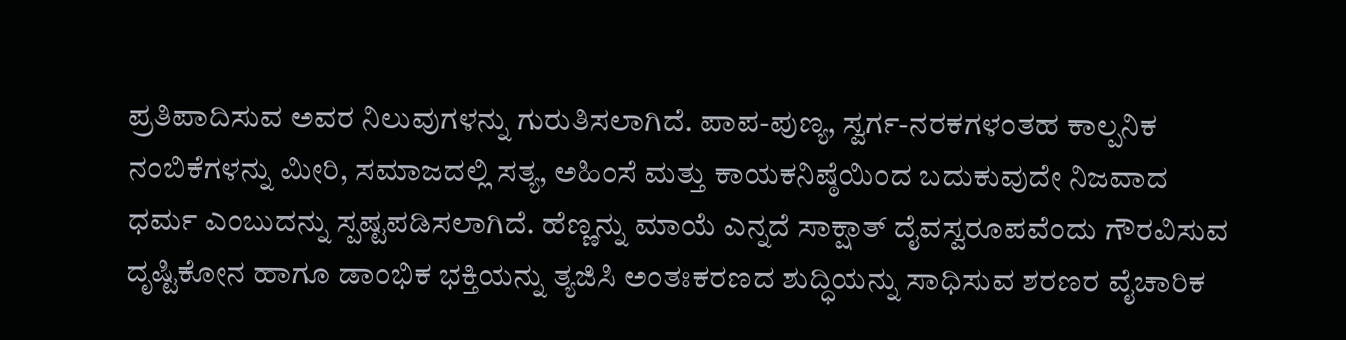ಪ್ರತಿಪಾದಿಸುವ ಅವರ ನಿಲುವುಗಳನ್ನು ಗುರುತಿಸಲಾಗಿದೆ. ಪಾಪ-ಪುಣ್ಯ, ಸ್ವರ್ಗ-ನರಕಗಳಂತಹ ಕಾಲ್ಪನಿಕ ನಂಬಿಕೆಗಳನ್ನು ಮೀರಿ, ಸಮಾಜದಲ್ಲಿ ಸತ್ಯ, ಅಹಿಂಸೆ ಮತ್ತು ಕಾಯಕನಿಷ್ಠೆಯಿಂದ ಬದುಕುವುದೇ ನಿಜವಾದ ಧರ್ಮ ಎಂಬುದನ್ನು ಸ್ಪಷ್ಟಪಡಿಸಲಾಗಿದೆ. ಹೆಣ್ಣನ್ನು ಮಾಯೆ ಎನ್ನದೆ ಸಾಕ್ಷಾತ್ ದೈವಸ್ವರೂಪವೆಂದು ಗೌರವಿಸುವ ದೃಷ್ಟಿಕೋನ ಹಾಗೂ ಡಾಂಭಿಕ ಭಕ್ತಿಯನ್ನು ತ್ಯಜಿಸಿ ಅಂತಃಕರಣದ ಶುದ್ಧಿಯನ್ನು ಸಾಧಿಸುವ ಶರಣರ ವೈಚಾರಿಕ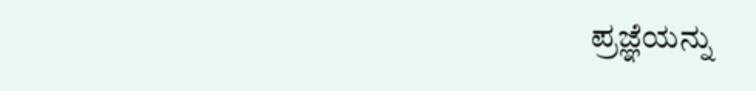ಪ್ರಜ್ಞೆಯನ್ನು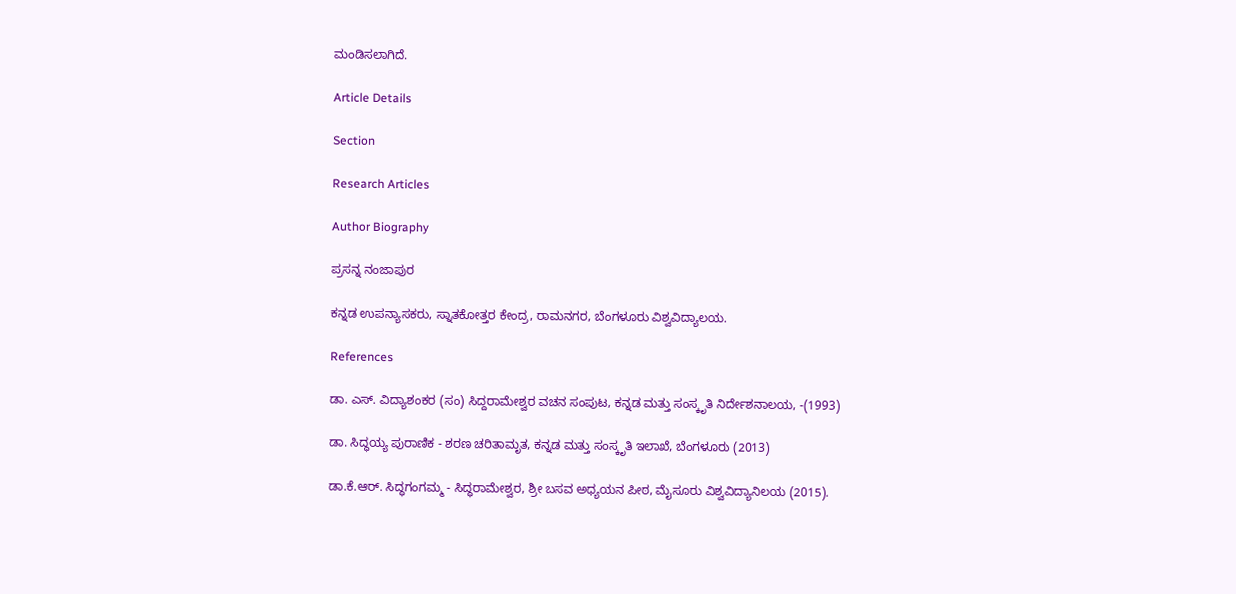ಮಂಡಿಸಲಾಗಿದೆ.

Article Details

Section

Research Articles

Author Biography

ಪ್ರಸನ್ನ ನಂಜಾಪುರ

ಕನ್ನಡ ಉಪನ್ಯಾಸಕರು, ಸ್ನಾತಕೋತ್ತರ ಕೇಂದ್ರ, ರಾಮನಗರ, ಬೆಂಗಳೂರು ವಿಶ್ವವಿದ್ಯಾಲಯ.

References

ಡಾ. ಎಸ್. ವಿದ್ಯಾಶಂಕರ (ಸಂ) ಸಿದ್ದರಾಮೇಶ್ವರ ವಚನ ಸಂಪುಟ, ಕನ್ನಡ ಮತ್ತು ಸಂಸ್ಕೃತಿ ನಿರ್ದೇಶನಾಲಯ, -(1993)

ಡಾ. ಸಿದ್ಧಯ್ಯ ಪುರಾಣಿಕ - ಶರಣ ಚರಿತಾಮೃತ, ಕನ್ನಡ ಮತ್ತು ಸಂಸ್ಕೃತಿ ಇಲಾಖೆ, ಬೆಂಗಳೂರು (2013)

ಡಾ.ಕೆ.ಆರ್. ಸಿದ್ಧಗಂಗಮ್ಮ - ಸಿದ್ಧರಾಮೇಶ್ವರ, ಶ್ರೀ ಬಸವ ಅಧ್ಯಯನ ಪೀಠ, ಮೈಸೂರು ವಿಶ್ವವಿದ್ಯಾನಿಲಯ (2015).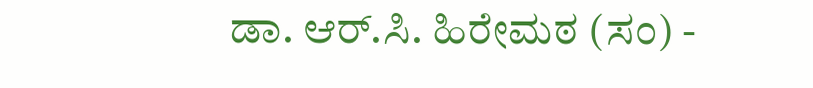ಡಾ. ಆರ್.ಸಿ. ಹಿರೇಮಠ (ಸಂ) -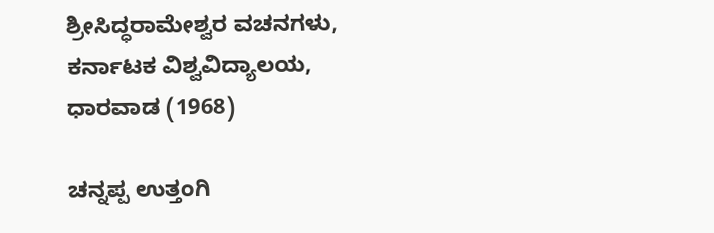ಶ್ರೀಸಿದ್ಧರಾಮೇಶ್ವರ ವಚನಗಳು, ಕರ್ನಾಟಕ ವಿಶ್ವವಿದ್ಯಾಲಯ, ಧಾರವಾಡ (1968)

ಚನ್ನಪ್ಪ ಉತ್ತಂಗಿ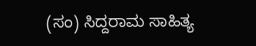(ಸಂ) ಸಿದ್ದರಾಮ ಸಾಹಿತ್ಯ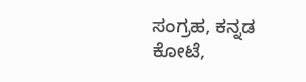ಸಂಗ್ರಹ, ಕನ್ನಡ ಕೋಟೆ,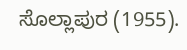ಸೊಲ್ಲಾಪುರ (1955).